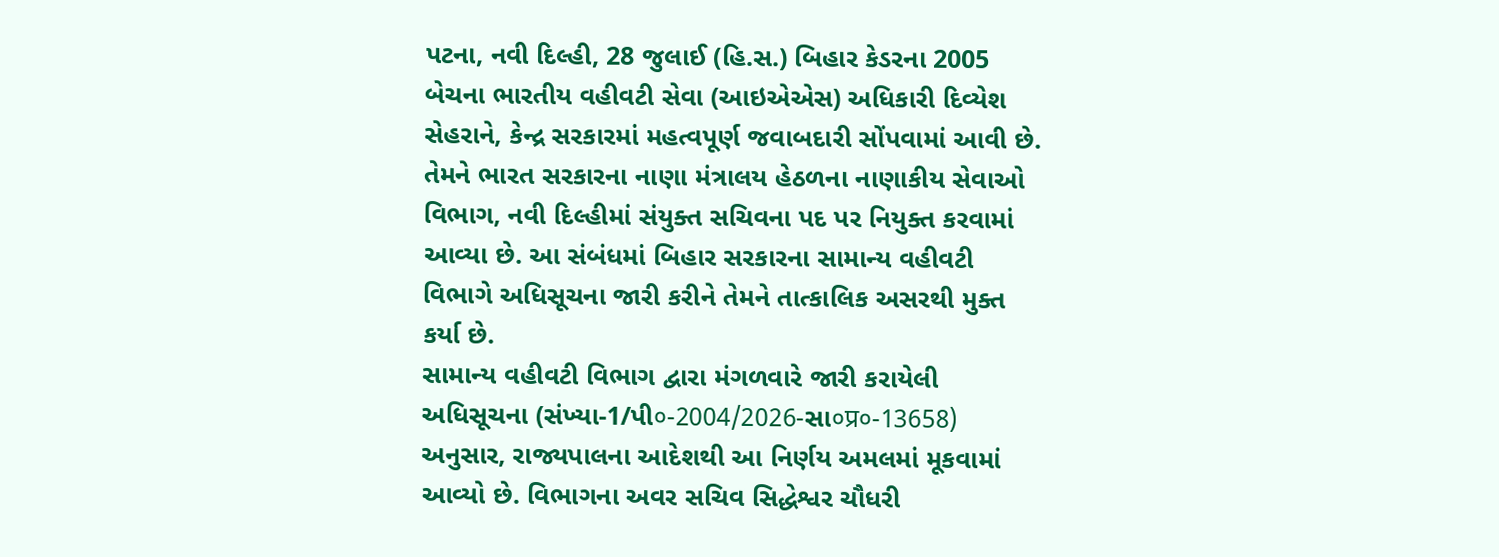પટના, નવી દિલ્હી, 28 જુલાઈ (હિ.સ.) બિહાર કેડરના 2005 બેચના ભારતીય વહીવટી સેવા (આઇએએસ) અધિકારી દિવ્યેશ સેહરાને, કેન્દ્ર સરકારમાં મહત્વપૂર્ણ જવાબદારી સોંપવામાં આવી છે. તેમને ભારત સરકારના નાણા મંત્રાલય હેઠળના નાણાકીય સેવાઓ વિભાગ, નવી દિલ્હીમાં સંયુક્ત સચિવના પદ પર નિયુક્ત કરવામાં આવ્યા છે. આ સંબંધમાં બિહાર સરકારના સામાન્ય વહીવટી વિભાગે અધિસૂચના જારી કરીને તેમને તાત્કાલિક અસરથી મુક્ત કર્યા છે.
સામાન્ય વહીવટી વિભાગ દ્વારા મંગળવારે જારી કરાયેલી અધિસૂચના (સંખ્યા-1/પી०-2004/2026-સા०प्र०-13658) અનુસાર, રાજ્યપાલના આદેશથી આ નિર્ણય અમલમાં મૂકવામાં આવ્યો છે. વિભાગના અવર સચિવ સિદ્ધેશ્વર ચૌધરી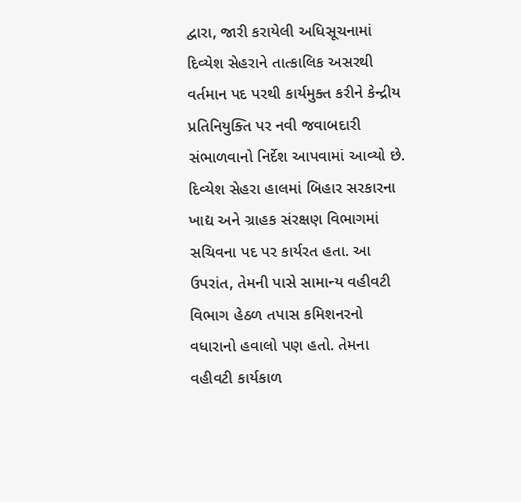દ્વારા, જારી કરાયેલી અધિસૂચનામાં દિવ્યેશ સેહરાને તાત્કાલિક અસરથી વર્તમાન પદ પરથી કાર્યમુક્ત કરીને કેન્દ્રીય પ્રતિનિયુક્તિ પર નવી જવાબદારી સંભાળવાનો નિર્દેશ આપવામાં આવ્યો છે.
દિવ્યેશ સેહરા હાલમાં બિહાર સરકારના ખાદ્ય અને ગ્રાહક સંરક્ષણ વિભાગમાં સચિવના પદ પર કાર્યરત હતા. આ ઉપરાંત, તેમની પાસે સામાન્ય વહીવટી વિભાગ હેઠળ તપાસ કમિશનરનો વધારાનો હવાલો પણ હતો. તેમના વહીવટી કાર્યકાળ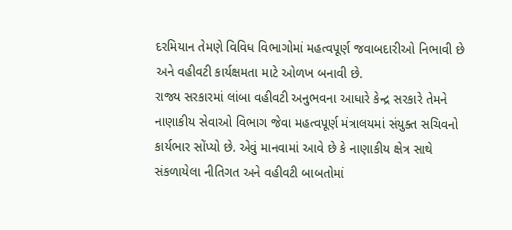દરમિયાન તેમણે વિવિધ વિભાગોમાં મહત્વપૂર્ણ જવાબદારીઓ નિભાવી છે અને વહીવટી કાર્યક્ષમતા માટે ઓળખ બનાવી છે.
રાજ્ય સરકારમાં લાંબા વહીવટી અનુભવના આધારે કેન્દ્ર સરકારે તેમને નાણાકીય સેવાઓ વિભાગ જેવા મહત્વપૂર્ણ મંત્રાલયમાં સંયુક્ત સચિવનો કાર્યભાર સોંપ્યો છે. એવું માનવામાં આવે છે કે નાણાકીય ક્ષેત્ર સાથે સંકળાયેલા નીતિગત અને વહીવટી બાબતોમાં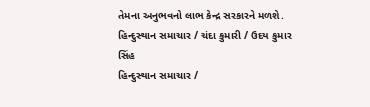તેમના અનુભવનો લાભ કેન્દ્ર સરકારને મળશે.
હિન્દુસ્થાન સમાચાર / ચંદા કુમારી / ઉદય કુમાર સિંહ
હિન્દુસ્થાન સમાચાર /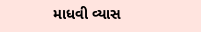માધવી વ્યાસ